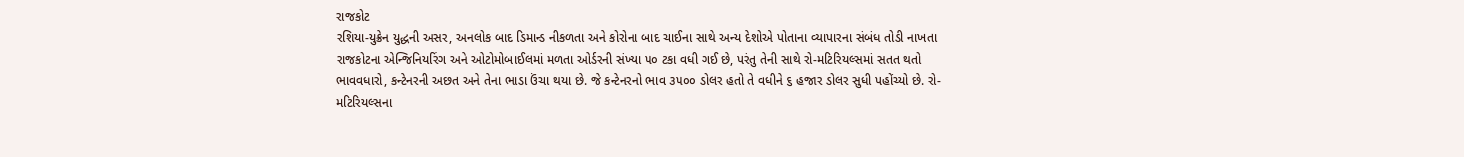રાજકોટ
રશિયા-યુક્રેન યુદ્ધની અસર, અનલોક બાદ ડિમાન્ડ નીકળતા અને કોરોના બાદ ચાઈના સાથે અન્ય દેશોએ પોતાના વ્યાપારના સંબંધ તોડી નાખતા રાજકોટના એન્જિનિયરિંગ અને ઓટોમોબાઈલમાં મળતા ઓર્ડરની સંખ્યા ૫૦ ટકા વધી ગઈ છે, પરંતુ તેની સાથે રો-મટિરિયલ્સમાં સતત થતો ભાવવધારો, કન્ટેનરની અછત અને તેના ભાડા ઉંચા થયા છે. જે કન્ટેનરનો ભાવ ૩૫૦૦ ડોલર હતો તે વધીને ૬ હજાર ડોલર સુધી પહોંચ્યો છે. રો-મટિરિયલ્સના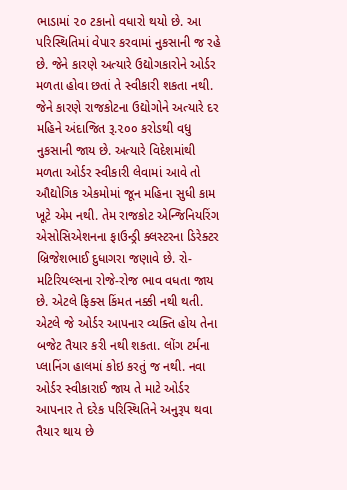ભાડામાં ૨૦ ટકાનો વધારો થયો છે. આ પરિસ્થિતિમાં વેપાર કરવામાં નુકસાની જ રહે છે. જેને કારણે અત્યારે ઉદ્યોગકારોને ઓર્ડર મળતા હોવા છતાં તે સ્વીકારી શકતા નથી. જેને કારણે રાજકોટના ઉદ્યોગોને અત્યારે દર મહિને અંદાજિત રૂ.૨૦૦ કરોડથી વધુ નુકસાની જાય છે. અત્યારે વિદેશમાંથી મળતા ઓર્ડર સ્વીકારી લેવામાં આવે તો ઔદ્યોગિક એકમોમાં જૂન મહિના સુધી કામ ખૂટે એમ નથી. તેમ રાજકોટ એન્જિનિયરિંગ એસોસિએશનના ફાઉન્ડ્રી ક્લસ્ટરના ડિરેક્ટર બ્રિજેશભાઈ દુધાગરા જણાવે છે. રો-મટિરિયલ્સના રોજે-રોજ ભાવ વધતા જાય છે. એટલે ફિક્સ કિંમત નક્કી નથી થતી. એટલે જે ઓર્ડર આપનાર વ્યક્તિ હોય તેના બજેટ તૈયાર કરી નથી શકતા. લોંગ ટર્મના પ્લાનિંગ હાલમાં કોઇ કરતું જ નથી. નવા ઓર્ડર સ્વીકારાઈ જાય તે માટે ઓર્ડર આપનાર તે દરેક પરિસ્થિતિને અનુરૂપ થવા તૈયાર થાય છે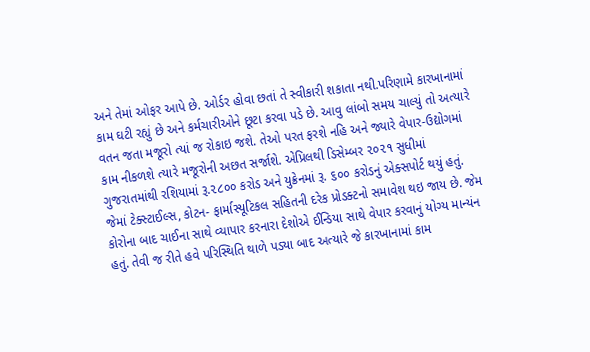અને તેમાં ઓફર આપે છે. ઓર્ડર હોવા છતાં તે સ્વીકારી શકાતા નથી.પરિણામે કારખાનામાં કામ ઘટી રહ્યું છે અને કર્મચારીઓને છૂટા કરવા પડે છે. આવુ લાંબો સમય ચાલ્યું તો અત્યારે વતન જતા મજૂરો ત્યાં જ રોકાઇ જશે. તેઓ પરત ફરશે નહિ અને જ્યારે વેપાર-ઉદ્યોગમાં કામ નીકળશે ત્યારે મજૂરોની અછત સર્જાશે. એપ્રિલથી ડિસેમ્બર ૨૦૨૧ સુધીમાં ગુજરાતમાંથી રશિયામાં રૂ.૨૮૦૦ કરોડ અને યુક્રેનમાં રૂ. ૬૦૦ કરોડનું એક્સપોર્ટ થયું હતું. જેમાં ટેક્સ્ટાઈલ્સ, કોટન- ફાર્માસ્યૂટિકલ સહિતની દરેક પ્રોડક્ટનો સમાવેશ થઇ જાય છે. જેમ કોરોના બાદ ચાઈના સાથે વ્યાપાર કરનારા દેશોએ ઈન્ડિયા સાથે વેપાર કરવાનું યોગ્ય માન્યંન હતું. તેવી જ રીતે હવે પરિસ્થિતિ થાળે પડ્યા બાદ અત્યારે જે કારખાનામાં કામ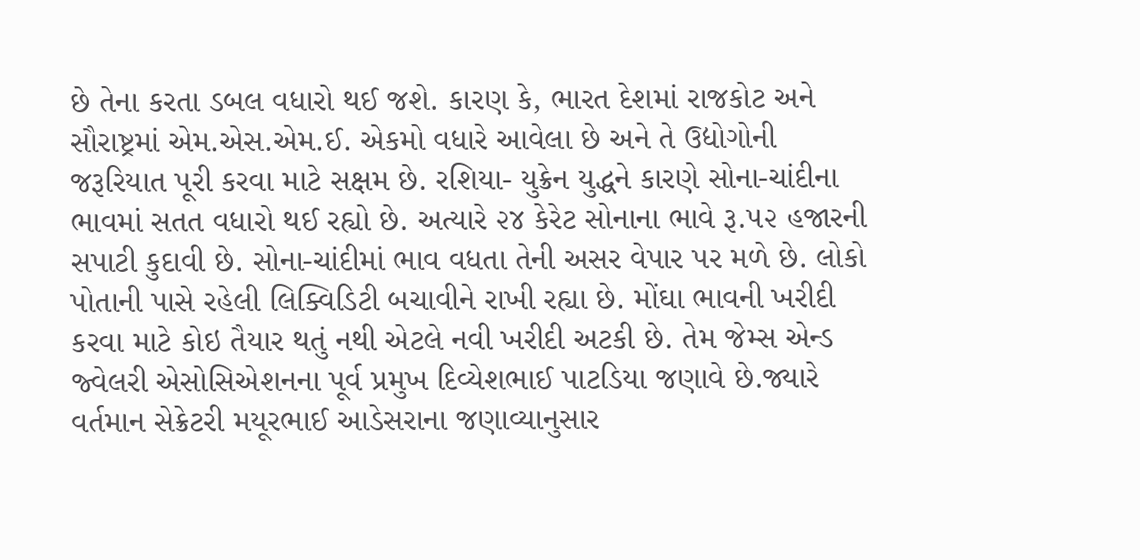છે તેના કરતા ડબલ વધારો થઈ જશે. કારણ કે, ભારત દેશમાં રાજકોટ અને સૌરાષ્ટ્રમાં એમ.એસ.એમ.ઈ. એકમો વધારે આવેલા છે અને તે ઉદ્યોગોની જરૂરિયાત પૂરી કરવા માટે સક્ષમ છે. રશિયા- યુક્રેન યુદ્ધને કારણે સોના-ચાંદીના ભાવમાં સતત વધારો થઈ રહ્યો છે. અત્યારે ૨૪ કેરેટ સોનાના ભાવે રૂ.૫૨ હજારની સપાટી કુદાવી છે. સોના-ચાંદીમાં ભાવ વધતા તેની અસર વેપાર પર મળે છે. લોકો પોતાની પાસે રહેલી લિક્વિડિટી બચાવીને રાખી રહ્યા છે. મોંઘા ભાવની ખરીદી કરવા માટે કોઇ તૈયાર થતું નથી એટલે નવી ખરીદી અટકી છે. તેમ જેમ્સ એન્ડ જ્વેલરી એસોસિએશનના પૂર્વ પ્રમુખ દિવ્યેશભાઈ પાટડિયા જણાવે છે.જ્યારે વર્તમાન સેક્રેટરી મયૂરભાઈ આડેસરાના જણાવ્યાનુસાર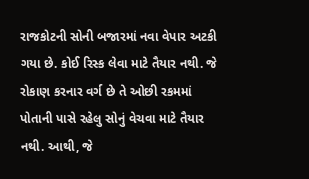રાજકોટની સોની બજારમાં નવા વેપાર અટકી ગયા છે. કોઈ રિસ્ક લેવા માટે તૈયાર નથી. જે રોકાણ કરનાર વર્ગ છે તે ઓછી રકમમાં પોતાની પાસે રહેલુ સોનું વેચવા માટે તૈયાર નથી. આથી, જે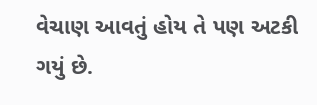વેચાણ આવતું હોય તે પણ અટકી ગયું છે.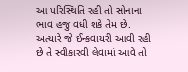આ પરિસ્થિતિ રહી તો સોનાના ભાવ હજુ વધી શકે તેમ છે. અત્યારે જે ઈન્કવાયરી આવી રહી છે તે સ્વીકારવી લેવામાં આવે તો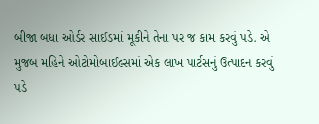બીજા બધા ઓર્ડર સાઈડમાં મૂકીને તેના પર જ કામ કરવું પડે. એ મુજબ મહિને ઓટોમોબાઈલ્સમાં એક લાખ પાર્ટસનું ઉત્પાદન કરવું પડે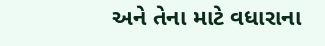અને તેના માટે વધારાના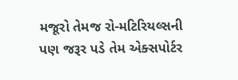મજૂરો તેમજ રો-મટિરિયલ્સની પણ જરૂર પડે તેમ એક્સપોર્ટર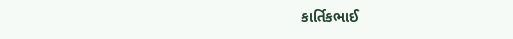કાર્તિકભાઈ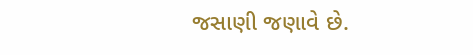જસાણી જણાવે છે.